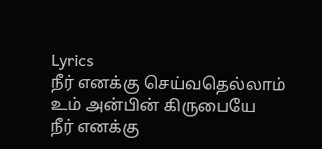Lyrics
நீர் எனக்கு செய்வதெல்லாம்
உம் அன்பின் கிருபையே
நீர் எனக்கு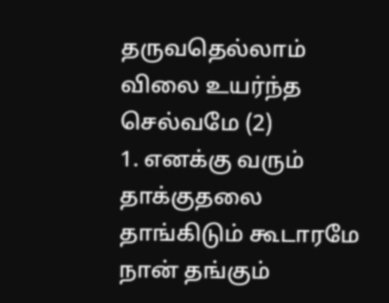தருவதெல்லாம்
விலை உயர்ந்த செல்வமே (2)
1. எனக்கு வரும் தாக்குதலை
தாங்கிடும் கூடாரமே
நான் தங்கும்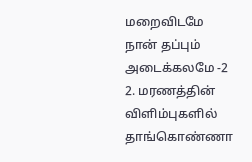மறைவிடமே
நான் தப்பும் அடைக்கலமே -2
2. மரணத்தின் விளிம்புகளில்
தாங்கொண்ணா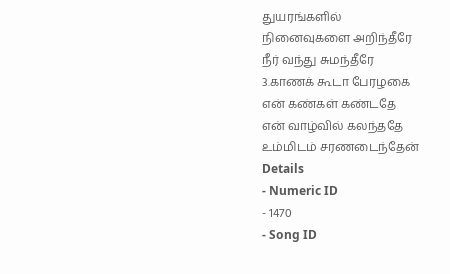துயரங்களில்
நினைவுகளை அறிந்தீரே
நீர் வந்து சுமந்தீரே
3.காணக் கூடா பேரழகை
என் கண்கள் கண்டதே
என் வாழ்வில் கலந்ததே
உம்மிடம் சரணடைந்தேன்
Details
- Numeric ID
- 1470
- Song ID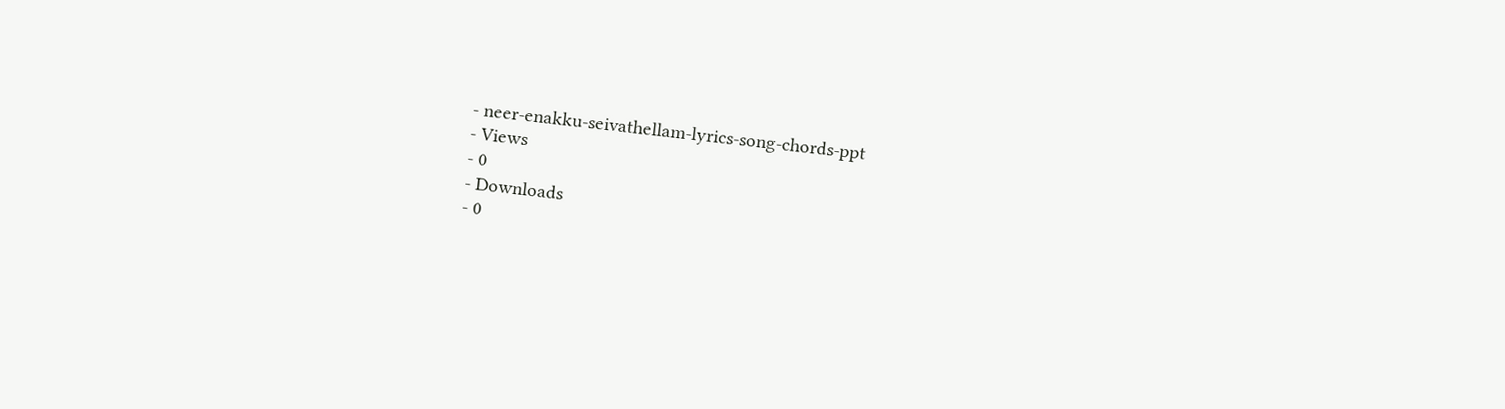- neer-enakku-seivathellam-lyrics-song-chords-ppt
- Views
- 0
- Downloads
- 0